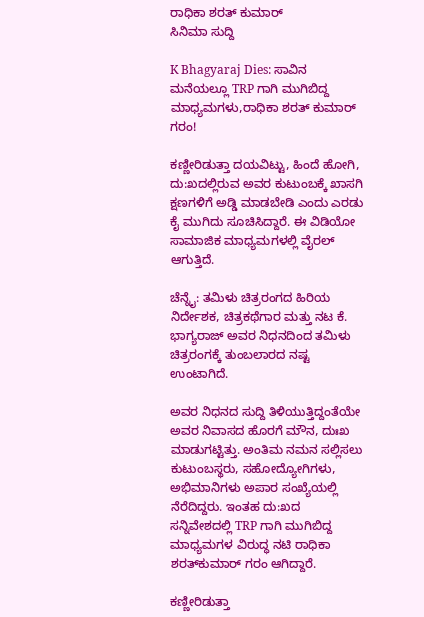ರಾಧಿಕಾ ಶರತ್ ಕುಮಾರ್
ಸಿನಿಮಾ ಸುದ್ದಿ

K Bhagyaraj Dies: ಸಾವಿನ ಮನೆಯಲ್ಲೂ TRP ಗಾಗಿ ಮುಗಿಬಿದ್ದ ಮಾಧ್ಯಮಗಳು,ರಾಧಿಕಾ ಶರತ್ ಕುಮಾರ್ ಗರಂ!

ಕಣ್ಣೀರಿಡುತ್ತಾ ದಯವಿಟ್ಟು, ಹಿಂದೆ ಹೋಗಿ, ದು:ಖದಲ್ಲಿರುವ ಅವರ ಕುಟುಂಬಕ್ಕೆ ಖಾಸಗಿ ಕ್ಷಣಗಳಿಗೆ ಅಡ್ಡಿ ಮಾಡಬೇಡಿ ಎಂದು ಎರಡು ಕೈ ಮುಗಿದು ಸೂಚಿಸಿದ್ದಾರೆ. ಈ ವಿಡಿಯೋ ಸಾಮಾಜಿಕ ಮಾಧ್ಯಮಗಳಲ್ಲಿ ವೈರಲ್ ಆಗುತ್ತಿದೆ.

ಚೆನ್ನೈ: ತಮಿಳು ಚಿತ್ರರಂಗದ ಹಿರಿಯ ನಿರ್ದೇಶಕ, ಚಿತ್ರಕಥೆಗಾರ ಮತ್ತು ನಟ ಕೆ. ಭಾಗ್ಯರಾಜ್ ಅವರ ನಿಧನದಿಂದ ತಮಿಳು ಚಿತ್ರರಂಗಕ್ಕೆ ತುಂಬಲಾರದ ನಷ್ಟ ಉಂಟಾಗಿದೆ.

ಅವರ ನಿಧನದ ಸುದ್ದಿ ತಿಳಿಯುತ್ತಿದ್ದಂತೆಯೇ ಅವರ ನಿವಾಸದ ಹೊರಗೆ ಮೌನ, ದುಃಖ ಮಾಡುಗಟ್ಟಿತ್ತು. ಅಂತಿಮ ನಮನ ಸಲ್ಲಿಸಲು ಕುಟುಂಬಸ್ಥರು, ಸಹೋದ್ಯೋಗಿಗಳು, ಅಭಿಮಾನಿಗಳು ಅಪಾರ ಸಂಖ್ಯೆಯಲ್ಲಿ ನೆರೆದಿದ್ದರು. ಇಂತಹ ದು:ಖದ ಸನ್ನಿವೇಶದಲ್ಲಿ TRP ಗಾಗಿ ಮುಗಿಬಿದ್ದ ಮಾಧ್ಯಮಗಳ ವಿರುದ್ಧ ನಟಿ ರಾಧಿಕಾ ಶರತ್‌ಕುಮಾರ್ ಗರಂ ಆಗಿದ್ದಾರೆ.

ಕಣ್ಣೀರಿಡುತ್ತಾ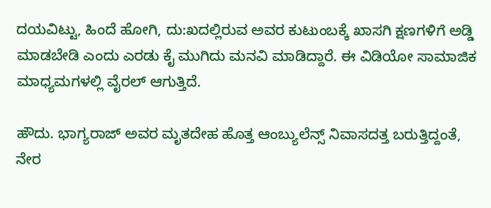ದಯವಿಟ್ಟು, ಹಿಂದೆ ಹೋಗಿ, ದು:ಖದಲ್ಲಿರುವ ಅವರ ಕುಟುಂಬಕ್ಕೆ ಖಾಸಗಿ ಕ್ಷಣಗಳಿಗೆ ಅಡ್ಡಿ ಮಾಡಬೇಡಿ ಎಂದು ಎರಡು ಕೈ ಮುಗಿದು ಮನವಿ ಮಾಡಿದ್ದಾರೆ. ಈ ವಿಡಿಯೋ ಸಾಮಾಜಿಕ ಮಾಧ್ಯಮಗಳಲ್ಲಿ ವೈರಲ್ ಆಗುತ್ತಿದೆ.

ಹೌದು. ಭಾಗ್ಯರಾಜ್ ಅವರ ಮೃತದೇಹ ಹೊತ್ತ ಆಂಬ್ಯುಲೆನ್ಸ್ ನಿವಾಸದತ್ತ ಬರುತ್ತಿದ್ದಂತೆ, ನೇರ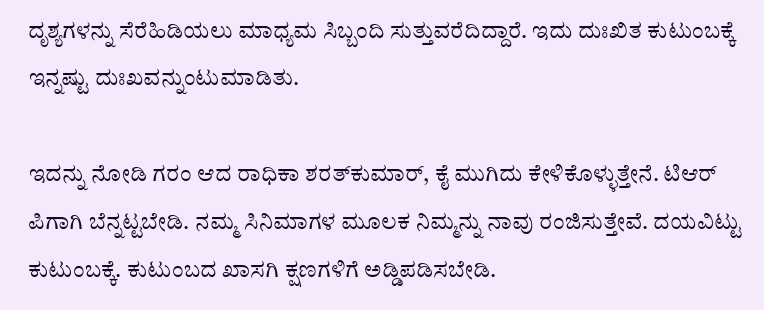ದೃಶ್ಯಗಳನ್ನು ಸೆರೆಹಿಡಿಯಲು ಮಾಧ್ಯಮ ಸಿಬ್ಬಂದಿ ಸುತ್ತುವರೆದಿದ್ದಾರೆ. ಇದು ದುಃಖಿತ ಕುಟುಂಬಕ್ಕೆ ಇನ್ನಷ್ಟು ದುಃಖವನ್ನುಂಟುಮಾಡಿತು.

ಇದನ್ನು ನೋಡಿ ಗರಂ ಆದ ರಾಧಿಕಾ ಶರತ್‌ಕುಮಾರ್, ಕೈ ಮುಗಿದು ಕೇಳಿಕೊಳ್ಳುತ್ತೇನೆ. ಟಿಆರ್ ಪಿಗಾಗಿ ಬೆನ್ನಟ್ಟಬೇಡಿ. ನಮ್ಮ ಸಿನಿಮಾಗಳ ಮೂಲಕ ನಿಮ್ಮನ್ನು ನಾವು ರಂಜಿಸುತ್ತೇವೆ. ದಯವಿಟ್ಟು ಕುಟುಂಬಕ್ಕೆ. ಕುಟುಂಬದ ಖಾಸಗಿ ಕ್ಷಣಗಳಿಗೆ ಅಡ್ಡಿಪಡಿಸಬೇಡಿ.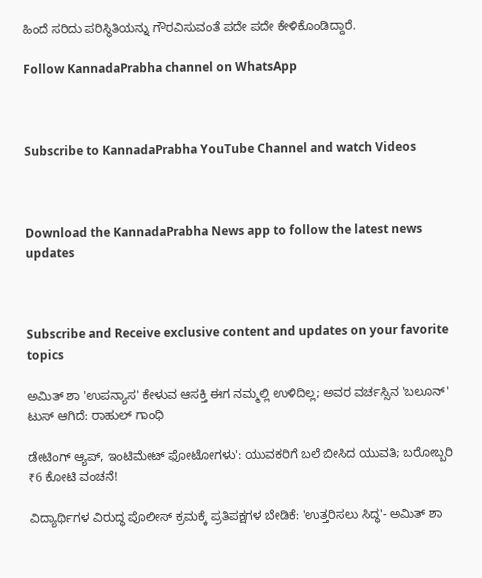ಹಿಂದೆ ಸರಿದು ಪರಿಸ್ಥಿತಿಯನ್ನು ಗೌರವಿಸುವಂತೆ ಪದೇ ಪದೇ ಕೇಳಿಕೊಂಡಿದ್ದಾರೆ.

Follow KannadaPrabha channel on WhatsApp



Subscribe to KannadaPrabha YouTube Channel and watch Videos



Download the KannadaPrabha News app to follow the latest news updates



Subscribe and Receive exclusive content and updates on your favorite topics

ಅಮಿತ್ ಶಾ 'ಉಪನ್ಯಾಸ' ಕೇಳುವ ಆಸಕ್ತಿ ಈಗ ನಮ್ಮಲ್ಲಿ ಉಳಿದಿಲ್ಲ; ಅವರ ವರ್ಚಸ್ಸಿನ 'ಬಲೂನ್' ಟುಸ್ ಆಗಿದೆ: ರಾಹುಲ್ ಗಾಂಧಿ

ಡೇಟಿಂಗ್ ಆ್ಯಪ್‌, ಇಂಟಿಮೇಟ್ ಫೋಟೋಗಳು': ಯುವಕರಿಗೆ ಬಲೆ ಬೀಸಿದ ಯುವತಿ; ಬರೋಬ್ಬರಿ ₹6 ಕೋಟಿ ವಂಚನೆ!

ವಿದ್ಯಾರ್ಥಿಗಳ ವಿರುದ್ಧ ಪೊಲೀಸ್ ಕ್ರಮಕ್ಕೆ ಪ್ರತಿಪಕ್ಷಗಳ ಬೇಡಿಕೆ: 'ಉತ್ತರಿಸಲು ಸಿದ್ಧ'- ಅಮಿತ್ ಶಾ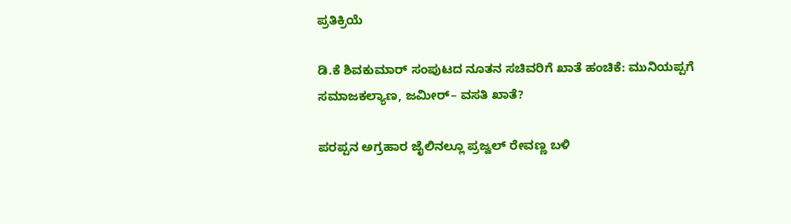ಪ್ರತಿಕ್ರಿಯೆ

ಡಿ.ಕೆ ಶಿವಕುಮಾರ್ ಸಂಪುಟದ ನೂತನ ಸಚಿವರಿಗೆ ಖಾತೆ ಹಂಚಿಕೆ: ಮುನಿಯಪ್ಪಗೆ ಸಮಾಜಕಲ್ಯಾಣ, ಜಮೀರ್– ವಸತಿ ಖಾತೆ?

ಪರಪ್ಪನ ಅಗ್ರಹಾರ ಜೈಲಿನಲ್ಲೂ ಪ್ರಜ್ವಲ್ ರೇವಣ್ಣ ಬಳಿ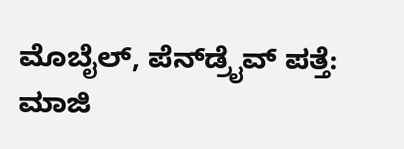ಮೊಬೈಲ್, ಪೆನ್‌ಡ್ರೈವ್ ಪತ್ತೆ: ಮಾಜಿ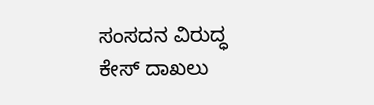ಸಂಸದನ ವಿರುದ್ಧ ಕೇಸ್ ದಾಖಲು